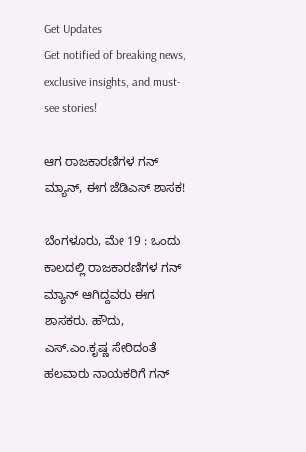Get Updates
Get notified of breaking news, exclusive insights, and must-see stories!

ಆಗ ರಾಜಕಾರಣಿಗಳ ಗನ್ ಮ್ಯಾನ್, ಈಗ ಜೆಡಿಎಸ್ ಶಾಸಕ!

ಬೆಂಗಳೂರು, ಮೇ 19 : ಒಂದು ಕಾಲದಲ್ಲಿ ರಾಜಕಾರಣಿಗಳ ಗನ್ ಮ್ಯಾನ್ ಆಗಿದ್ದವರು ಈಗ ಶಾಸಕರು. ಹೌದು, ಎಸ್.ಎಂ.ಕೃಷ್ಣ ಸೇರಿದಂತೆ ಹಲವಾರು ನಾಯಕರಿಗೆ ಗನ್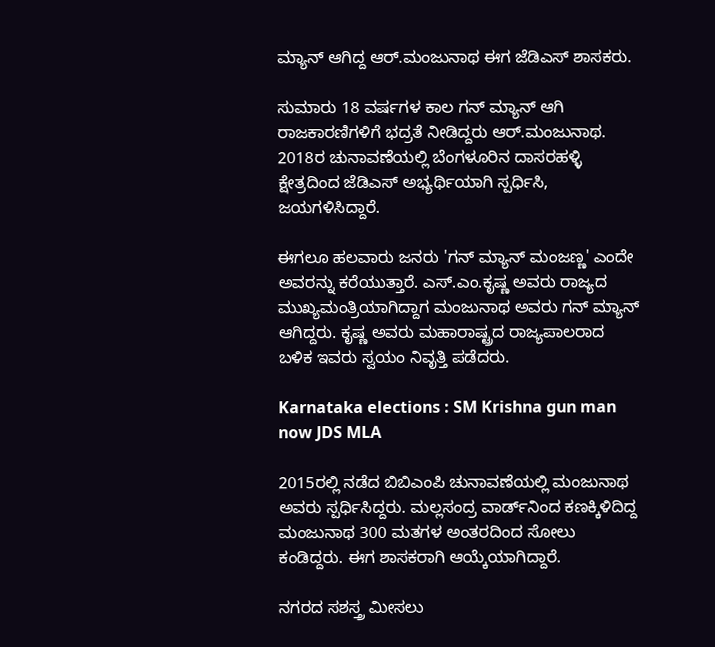ಮ್ಯಾನ್ ಆಗಿದ್ದ ಆರ್.ಮಂಜುನಾಥ ಈಗ ಜೆಡಿಎಸ್ ಶಾಸಕರು.

ಸುಮಾರು 18 ವರ್ಷಗಳ ಕಾಲ ಗನ್ ಮ್ಯಾನ್ ಆಗಿ ರಾಜಕಾರಣಿಗಳಿಗೆ ಭದ್ರತೆ ನೀಡಿದ್ದರು ಆರ್.ಮಂಜುನಾಥ. 2018ರ ಚುನಾವಣೆಯಲ್ಲಿ ಬೆಂಗಳೂರಿನ ದಾಸರಹಳ್ಳಿ ಕ್ಷೇತ್ರದಿಂದ ಜೆಡಿಎಸ್ ಅಭ್ಯರ್ಥಿಯಾಗಿ ಸ್ಪರ್ಧಿಸಿ, ಜಯಗಳಿಸಿದ್ದಾರೆ.

ಈಗಲೂ ಹಲವಾರು ಜನರು 'ಗನ್ ಮ್ಯಾನ್ ಮಂಜಣ್ಣ' ಎಂದೇ ಅವರನ್ನು ಕರೆಯುತ್ತಾರೆ. ಎಸ್.ಎಂ.ಕೃಷ್ಣ ಅವರು ರಾಜ್ಯದ ಮುಖ್ಯಮಂತ್ರಿಯಾಗಿದ್ದಾಗ ಮಂಜುನಾಥ ಅವರು ಗನ್ ಮ್ಯಾನ್ ಆಗಿದ್ದರು. ಕೃಷ್ಣ ಅವರು ಮಹಾರಾಷ್ಟ್ರದ ರಾಜ್ಯಪಾಲರಾದ ಬಳಿಕ ಇವರು ಸ್ವಯಂ ನಿವೃತ್ತಿ ಪಡೆದರು.

Karnataka elections : SM Krishna gun man now JDS MLA

2015ರಲ್ಲಿ ನಡೆದ ಬಿಬಿಎಂಪಿ ಚುನಾವಣೆಯಲ್ಲಿ ಮಂಜುನಾಥ ಅವರು ಸ್ಪರ್ಧಿಸಿದ್ದರು. ಮಲ್ಲಸಂದ್ರ ವಾರ್ಡ್‌ನಿಂದ ಕಣಕ್ಕಿಳಿದಿದ್ದ ಮಂಜುನಾಥ 300 ಮತಗಳ ಅಂತರದಿಂದ ಸೋಲು ಕಂಡಿದ್ದರು. ಈಗ ಶಾಸಕರಾಗಿ ಆಯ್ಕೆಯಾಗಿದ್ದಾರೆ.

ನಗರದ ಸಶಸ್ತ್ರ ಮೀಸಲು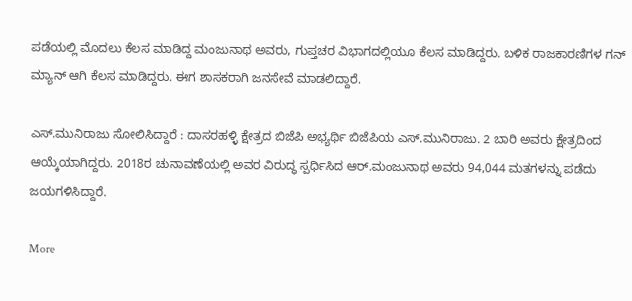ಪಡೆಯಲ್ಲಿ ಮೊದಲು ಕೆಲಸ ಮಾಡಿದ್ದ ಮಂಜುನಾಥ ಅವರು, ಗುಪ್ತಚರ ವಿಭಾಗದಲ್ಲಿಯೂ ಕೆಲಸ ಮಾಡಿದ್ದರು. ಬಳಿಕ ರಾಜಕಾರಣಿಗಳ ಗನ್ ಮ್ಯಾನ್ ಆಗಿ ಕೆಲಸ ಮಾಡಿದ್ದರು. ಈಗ ಶಾಸಕರಾಗಿ ಜನಸೇವೆ ಮಾಡಲಿದ್ದಾರೆ.

ಎಸ್.ಮುನಿರಾಜು ಸೋಲಿಸಿದ್ದಾರೆ : ದಾಸರಹಳ್ಳಿ ಕ್ಷೇತ್ರದ ಬಿಜೆಪಿ ಅಭ್ಯರ್ಥಿ ಬಿಜೆಪಿಯ ಎಸ್.ಮುನಿರಾಜು. 2 ಬಾರಿ ಅವರು ಕ್ಷೇತ್ರದಿಂದ ಆಯ್ಕೆಯಾಗಿದ್ದರು. 2018ರ ಚುನಾವಣೆಯಲ್ಲಿ ಅವರ ವಿರುದ್ಧ ಸ್ಪರ್ಧಿಸಿದ ಆರ್.ಮಂಜುನಾಥ ಅವರು 94,044 ಮತಗಳನ್ನು ಪಡೆದು ಜಯಗಳಿಸಿದ್ದಾರೆ.

More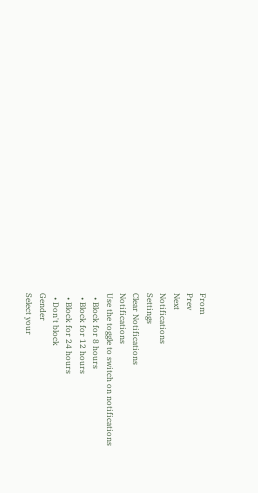From
Prev
Next
Notifications
Settings
Clear Notifications
Notifications
Use the toggle to switch on notifications
  • Block for 8 hours
  • Block for 12 hours
  • Block for 24 hours
  • Don't block
Gender
Select your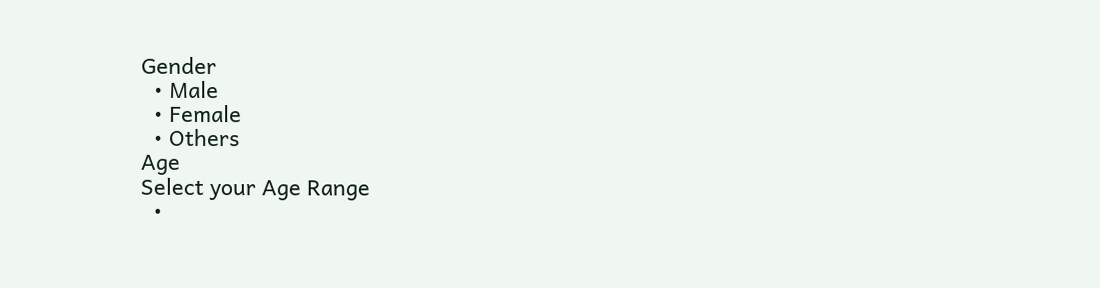Gender
  • Male
  • Female
  • Others
Age
Select your Age Range
  •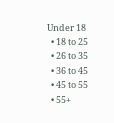Under 18
  • 18 to 25
  • 26 to 35
  • 36 to 45
  • 45 to 55
  • 55+